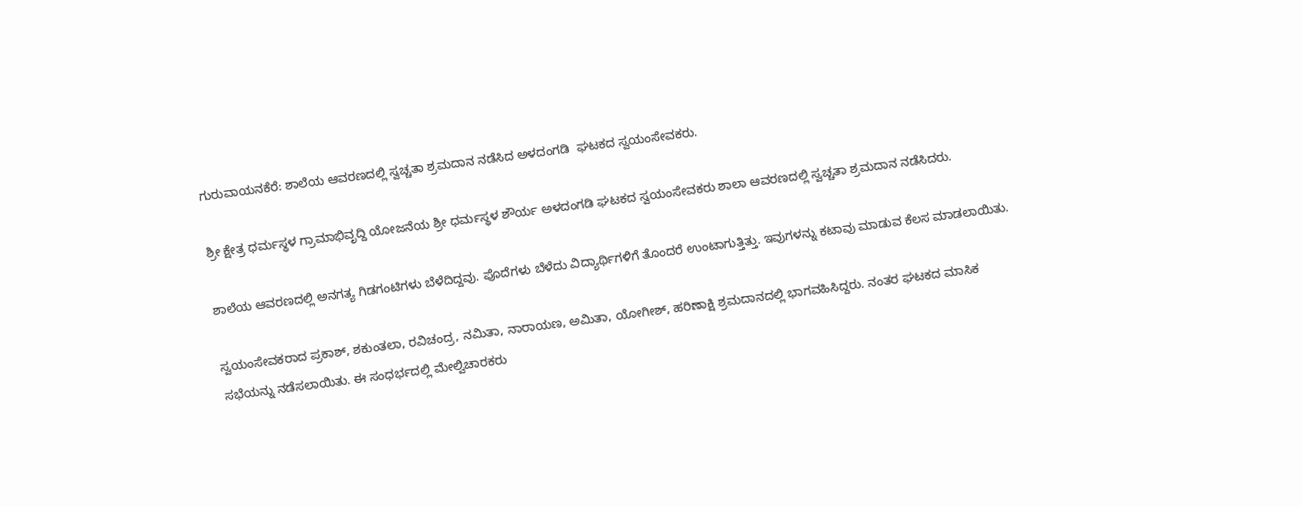ಗುರುವಾಯನಕೆರೆ: ಶಾಲೆಯ ಆವರಣದಲ್ಲಿ ಸ್ವಚ್ಚತಾ ಶ್ರಮದಾನ ನಡೆಸಿದ ಅಳದಂಗಡಿ  ಘಟಕದ ಸ್ವಯಂಸೇವಕರು.

ಶ್ರೀ ಕ್ಷೇತ್ರ ಧರ್ಮಸ್ಥಳ ಗ್ರಾಮಾಭಿವೃದ್ದಿ ಯೋಜನೆಯ ಶ್ರೀ ಧರ್ಮಸ್ಥಳ ಶೌರ್ಯ ಅಳದಂಗಡಿ ಘಟಕದ ಸ್ವಯಂಸೇವಕರು ಶಾಲಾ ಆವರಣದಲ್ಲಿ ಸ್ವಚ್ಚತಾ ಶ್ರಮದಾನ ನಡೆಸಿದರು.

ಶಾಲೆಯ ಆವರಣದಲ್ಲಿ ಅನಗತ್ಯ ಗಿಡಗಂಟಿಗಳು ಬೆಳೆದಿದ್ದವು. ಪೊದೆಗಳು ಬೆಳೆದು ವಿದ್ಯಾರ್ಥಿಗಳಿಗೆ ತೊಂದರೆ ಉಂಟಾಗುತ್ತಿತ್ತು. ಇವುಗಳನ್ನು ಕಟಾವು ಮಾಡುವ ಕೆಲಸ ಮಾಡಲಾಯಿತು.

ಸ್ವಯಂಸೇವಕರಾದ ಪ್ರಕಾಶ್, ಶಕುಂತಲಾ, ರವಿಚಂದ್ರ, ನಮಿತಾ, ನಾರಾಯಣ, ಅಮಿತಾ, ಯೋಗೀಶ್, ಹರಿಣಾಕ್ಷಿ ಶ್ರಮದಾನದಲ್ಲಿ ಭಾಗವಹಿಸಿದ್ದರು. ನಂತರ ಘಟಕದ ಮಾಸಿಕ ಸಭೆಯನ್ನು ನಡೆಸಲಾಯಿತು. ಈ ಸಂಧರ್ಭದಲ್ಲಿ ಮೇಲ್ವಿಚಾರಕರು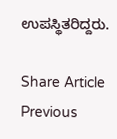ಉಪಸ್ಥಿತರಿದ್ದರು.

Share Article
Previous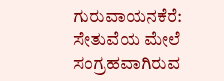ಗುರುವಾಯನಕೆರೆ: ಸೇತುವೆಯ ಮೇಲೆ ಸಂಗ್ರಹವಾಗಿರುವ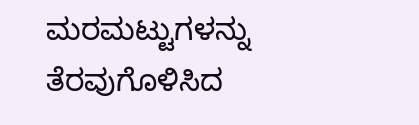ಮರಮಟ್ಟುಗಳನ್ನು ತೆರವುಗೊಳಿಸಿದ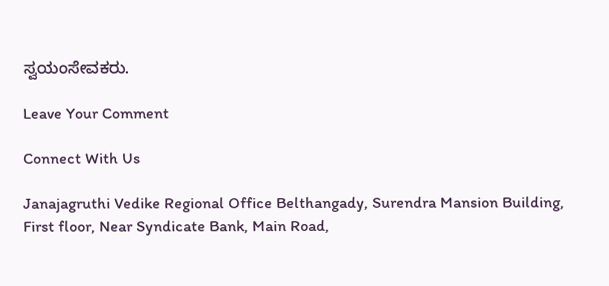ಸ್ವಯಂಸೇವಕರು.

Leave Your Comment

Connect With Us

Janajagruthi Vedike Regional Office Belthangady, Surendra Mansion Building, First floor, Near Syndicate Bank, Main Road,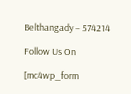Belthangady – 574214

Follow Us On

[mc4wp_form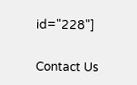id="228"]

Contact Us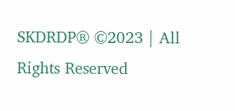SKDRDP® ©2023 | All Rights Reserved